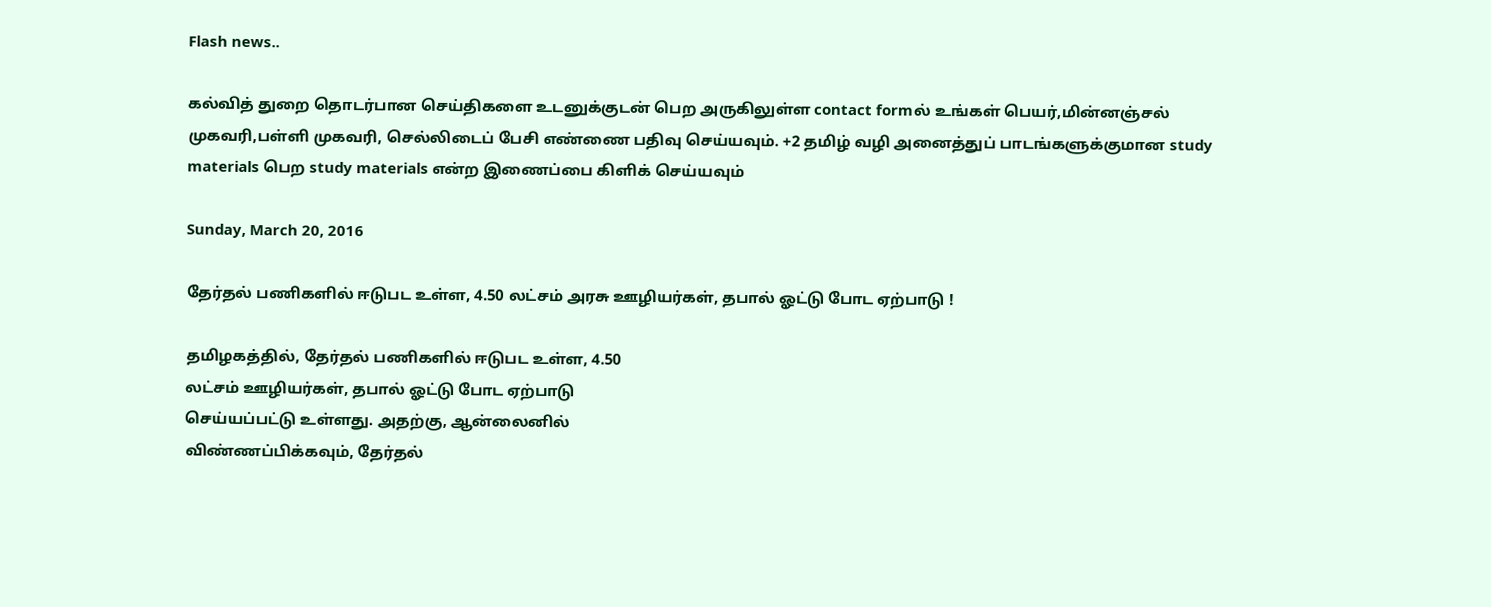Flash news..

கல்வித் துறை தொடர்பான செய்திகளை உடனுக்குடன் பெற அருகிலுள்ள contact formல் உங்கள் பெயர்,மின்னஞ்சல் முகவரி,பள்ளி முகவரி, செல்லிடைப் பேசி எண்ணை பதிவு செய்யவும். +2 தமிழ் வழி அனைத்துப் பாடங்களுக்குமான study materials பெற study materials என்ற இணைப்பை கிளிக் செய்யவும்

Sunday, March 20, 2016

தேர்தல் பணிகளில் ஈடுபட உள்ள, 4.50 லட்சம் அரசு ஊழியர்கள், தபால் ஓட்டு போட ஏற்பாடு !

தமிழகத்தில், தேர்தல் பணிகளில் ஈடுபட உள்ள, 4.50
லட்சம் ஊழியர்கள், தபால் ஓட்டு போட ஏற்பாடு
செய்யப்பட்டு உள்ளது. அதற்கு, ஆன்லைனில்
விண்ணப்பிக்கவும், தேர்தல்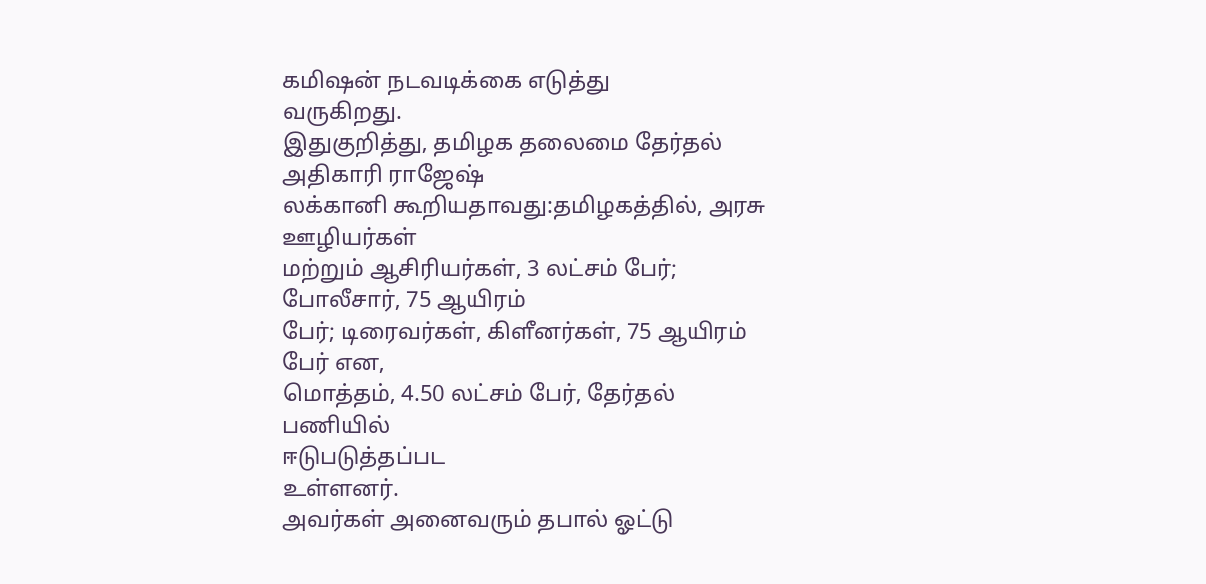கமிஷன் நடவடிக்கை எடுத்து
வருகிறது.
இதுகுறித்து, தமிழக தலைமை தேர்தல் அதிகாரி ராஜேஷ்
லக்கானி கூறியதாவது:தமிழகத்தில், அரசு ஊழியர்கள்
மற்றும் ஆசிரியர்கள், 3 லட்சம் பேர்; போலீசார், 75 ஆயிரம்
பேர்; டிரைவர்கள், கிளீனர்கள், 75 ஆயிரம் பேர் என,
மொத்தம், 4.50 லட்சம் பேர், தேர்தல் பணியில்
ஈடுபடுத்தப்பட
உள்ளனர்.
அவர்கள் அனைவரும் தபால் ஓட்டு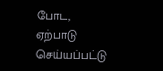போட, ஏற்பாடு
செய்யப்பட்டு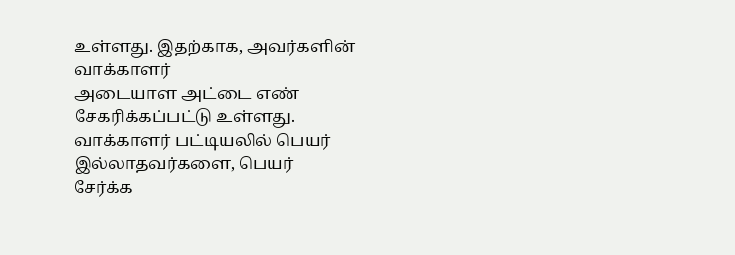உள்ளது. இதற்காக, அவர்களின் வாக்காளர்
அடையாள அட்டை எண் சேகரிக்கப்பட்டு உள்ளது.
வாக்காளர் பட்டியலில் பெயர் இல்லாதவர்களை, பெயர்
சேர்க்க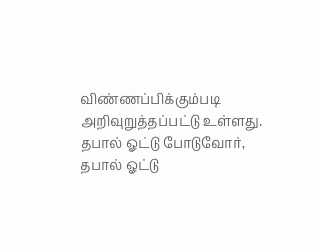விண்ணப்பிக்கும்படி அறிவுறுத்தப்பட்டு உள்ளது.
தபால் ஓட்டு போடுவோர், தபால் ஓட்டு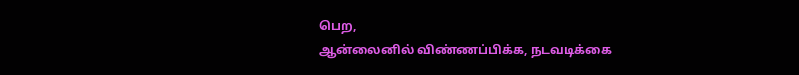பெற,
ஆன்லைனில் விண்ணப்பிக்க, நடவடிக்கை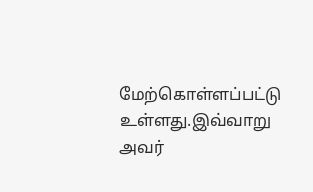மேற்கொள்ளப்பட்டு உள்ளது.இவ்வாறு அவர்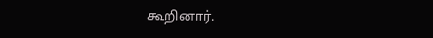கூறினார்.